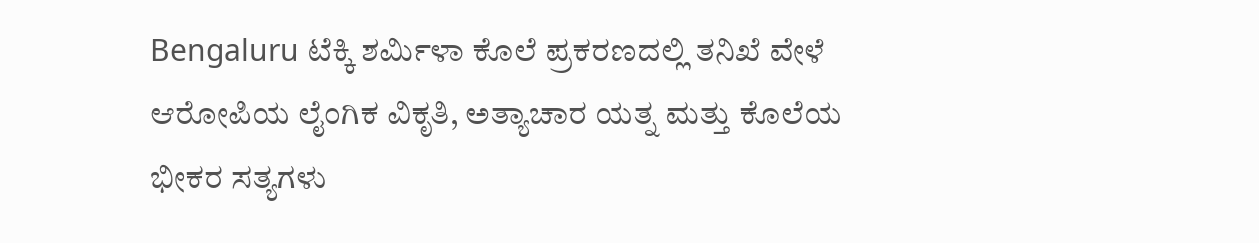Bengaluru ಟೆಕ್ಕಿ ಶರ್ಮಿಳಾ ಕೊಲೆ ಪ್ರಕರಣದಲ್ಲಿ ತನಿಖೆ ವೇಳೆ ಆರೋಪಿಯ ಲೈಂಗಿಕ ವಿಕೃತಿ, ಅತ್ಯಾಚಾರ ಯತ್ನ ಮತ್ತು ಕೊಲೆಯ ಭೀಕರ ಸತ್ಯಗಳು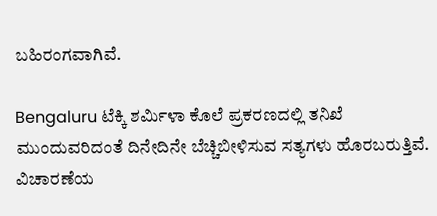ಬಹಿರಂಗವಾಗಿವೆ.

Bengaluru ಟೆಕ್ಕಿ ಶರ್ಮಿಳಾ ಕೊಲೆ ಪ್ರಕರಣದಲ್ಲಿ ತನಿಖೆ ಮುಂದುವರಿದಂತೆ ದಿನೇದಿನೇ ಬೆಚ್ಚಿಬೀಳಿಸುವ ಸತ್ಯಗಳು ಹೊರಬರುತ್ತಿವೆ. ವಿಚಾರಣೆಯ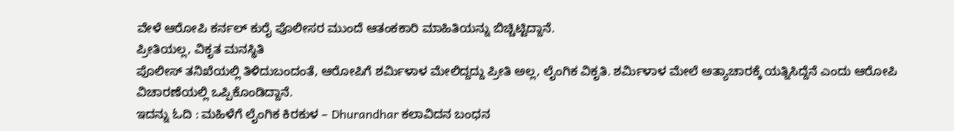ವೇಳೆ ಆರೋಪಿ ಕರ್ನಲ್ ಕುರೈ ಪೊಲೀಸರ ಮುಂದೆ ಆತಂಕಕಾರಿ ಮಾಹಿತಿಯನ್ನು ಬಿಚ್ಚಿಟ್ಟಿದ್ದಾನೆ.
ಪ್ರೀತಿಯಲ್ಲ, ವಿಕೃತ ಮನಸ್ಥಿತಿ
ಪೊಲೀಸ್ ತನಿಖೆಯಲ್ಲಿ ತಿಳಿದುಬಂದಂತೆ, ಆರೋಪಿಗೆ ಶರ್ಮಿಳಾಳ ಮೇಲಿದ್ದದ್ದು ಪ್ರೀತಿ ಅಲ್ಲ, ಲೈಂಗಿಕ ವಿಕೃತಿ. ಶರ್ಮಿಳಾಳ ಮೇಲೆ ಅತ್ಯಾಚಾರಕ್ಕೆ ಯತ್ನಿಸಿದ್ದೆನೆ ಎಂದು ಆರೋಪಿ ವಿಚಾರಣೆಯಲ್ಲಿ ಒಪ್ಪಿಕೊಂಡಿದ್ದಾನೆ.
ಇದನ್ನು ಓದಿ : ಮಹಿಳೆಗೆ ಲೈಂಗಿಕ ಕಿರಕುಳ – Dhurandhar ಕಲಾವಿದನ ಬಂಧನ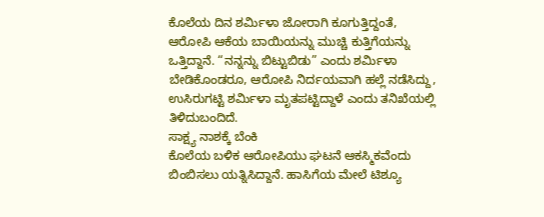ಕೊಲೆಯ ದಿನ ಶರ್ಮಿಳಾ ಜೋರಾಗಿ ಕೂಗುತ್ತಿದ್ದಂತೆ, ಆರೋಪಿ ಆಕೆಯ ಬಾಯಿಯನ್ನು ಮುಚ್ಚಿ ಕುತ್ತಿಗೆಯನ್ನು ಒತ್ತಿದ್ದಾನೆ. “ನನ್ನನ್ನು ಬಿಟ್ಟುಬಿಡು” ಎಂದು ಶರ್ಮಿಳಾ ಬೇಡಿಕೊಂಡರೂ, ಆರೋಪಿ ನಿರ್ದಯವಾಗಿ ಹಲ್ಲೆ ನಡೆಸಿದ್ದು, ಉಸಿರುಗಟ್ಟಿ ಶರ್ಮಿಳಾ ಮೃತಪಟ್ಟಿದ್ದಾಳೆ ಎಂದು ತನಿಖೆಯಲ್ಲಿ ತಿಳಿದುಬಂದಿದೆ.
ಸಾಕ್ಷ್ಯ ನಾಶಕ್ಕೆ ಬೆಂಕಿ
ಕೊಲೆಯ ಬಳಿಕ ಆರೋಪಿಯು ಘಟನೆ ಆಕಸ್ಮಿಕವೆಂದು ಬಿಂಬಿಸಲು ಯತ್ನಿಸಿದ್ದಾನೆ. ಹಾಸಿಗೆಯ ಮೇಲೆ ಟಿಶ್ಯೂ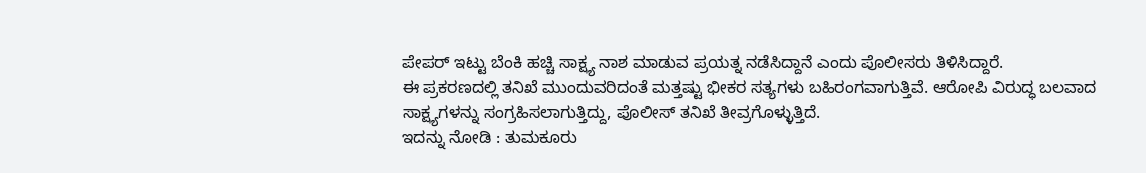ಪೇಪರ್ ಇಟ್ಟು ಬೆಂಕಿ ಹಚ್ಚಿ ಸಾಕ್ಷ್ಯ ನಾಶ ಮಾಡುವ ಪ್ರಯತ್ನ ನಡೆಸಿದ್ದಾನೆ ಎಂದು ಪೊಲೀಸರು ತಿಳಿಸಿದ್ದಾರೆ.
ಈ ಪ್ರಕರಣದಲ್ಲಿ ತನಿಖೆ ಮುಂದುವರಿದಂತೆ ಮತ್ತಷ್ಟು ಭೀಕರ ಸತ್ಯಗಳು ಬಹಿರಂಗವಾಗುತ್ತಿವೆ. ಆರೋಪಿ ವಿರುದ್ಧ ಬಲವಾದ ಸಾಕ್ಷ್ಯಗಳನ್ನು ಸಂಗ್ರಹಿಸಲಾಗುತ್ತಿದ್ದು, ಪೊಲೀಸ್ ತನಿಖೆ ತೀವ್ರಗೊಳ್ಳುತ್ತಿದೆ.
ಇದನ್ನು ನೋಡಿ : ತುಮಕೂರು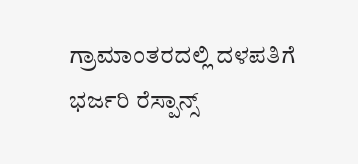ಗ್ರಾಮಾಂತರದಲ್ಲಿ ದಳಪತಿಗೆ ಭರ್ಜರಿ ರೆಸ್ಪಾನ್ಸ್